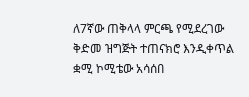ለ7ኛው ጠቅላላ ምርጫ የሚደረገው ቅድመ ዝግጅት ተጠናክሮ እንዲቀጥል ቋሚ ኮሚቴው አሳሰበ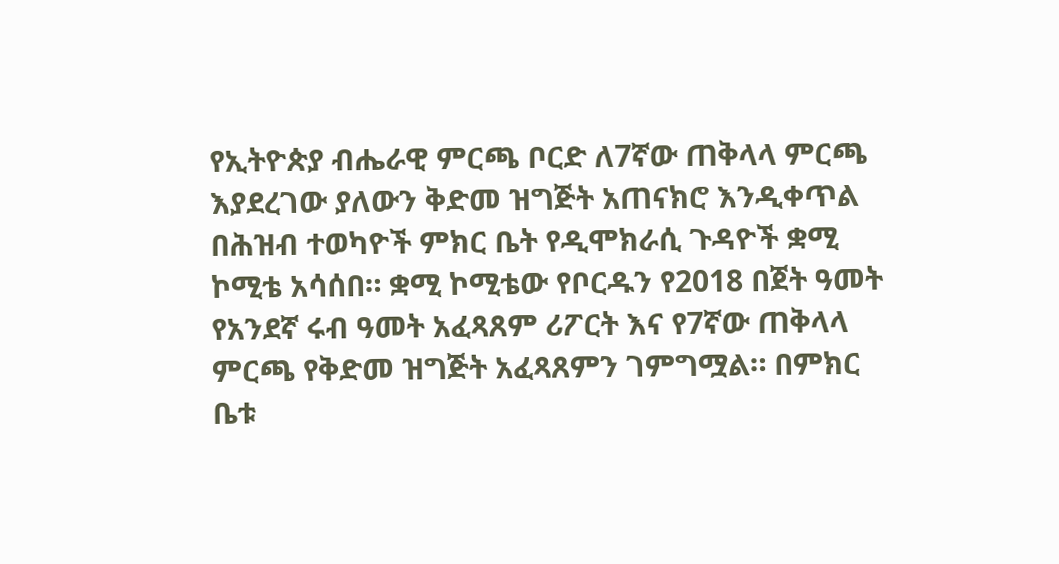የኢትዮጵያ ብሔራዊ ምርጫ ቦርድ ለ7ኛው ጠቅላላ ምርጫ እያደረገው ያለውን ቅድመ ዝግጅት አጠናክሮ እንዲቀጥል በሕዝብ ተወካዮች ምክር ቤት የዲሞክራሲ ጉዳዮች ቋሚ ኮሚቴ አሳሰበ። ቋሚ ኮሚቴው የቦርዱን የ2018 በጀት ዓመት የአንደኛ ሩብ ዓመት አፈጻጸም ሪፖርት እና የ7ኛው ጠቅላላ ምርጫ የቅድመ ዝግጅት አፈጻጸምን ገምግሟል። በምክር ቤቱ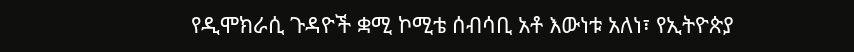የዲሞክራሲ ጉዳዮች ቋሚ ኮሚቴ ሰብሳቢ አቶ እውነቱ አለነ፣ የኢትዮጵያ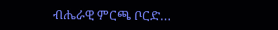ብሔራዊ ምርጫ ቦርድ…